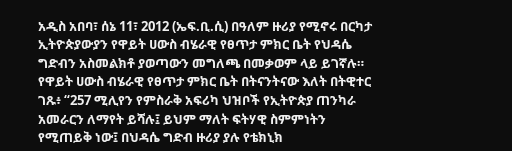አዲስ አበባ፣ ሰኔ 11፣ 2012 (ኤፍ.ቢ.ሲ) በዓለም ዙሪያ የሚኖሩ በርካታ ኢትዮጵያውያን የዋይት ሀውስ ብሄራዊ የፀጥታ ምክር ቤት የህዳሴ ግድብን አስመልክቶ ያወጣውን መግለጫ በመቃወም ላይ ይገኛሉ።
የዋይት ሀውስ ብሄራዊ የፀጥታ ምክር ቤት በትናንትናው እለት በትዊተር ገጹ፥ “257 ሚሊየን የምስራቅ አፍሪካ ህዝቦች የኢትዮጵያ ጠንካራ አመራርን ለማየት ይሻሉ፤ ይህም ማለት ፍትሃዊ ስምምነትን የሚጠይቅ ነው፤ በህዳሴ ግድብ ዙሪያ ያሉ የቴክኒክ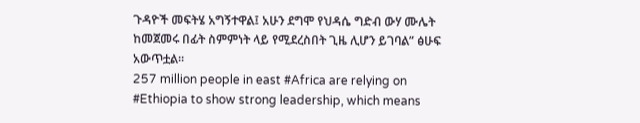ጉዳዮች መፍትሄ አግኝተዋል፤ አሁን ደግሞ የህዳሴ ግድብ ውሃ ሙሌት ከመጀመሩ በፊት ስምምነት ላይ የሚደረስበት ጊዜ ሊሆን ይገባል” ፅሁፍ አውጥቷል።
257 million people in east #Africa are relying on #Ethiopia to show strong leadership, which means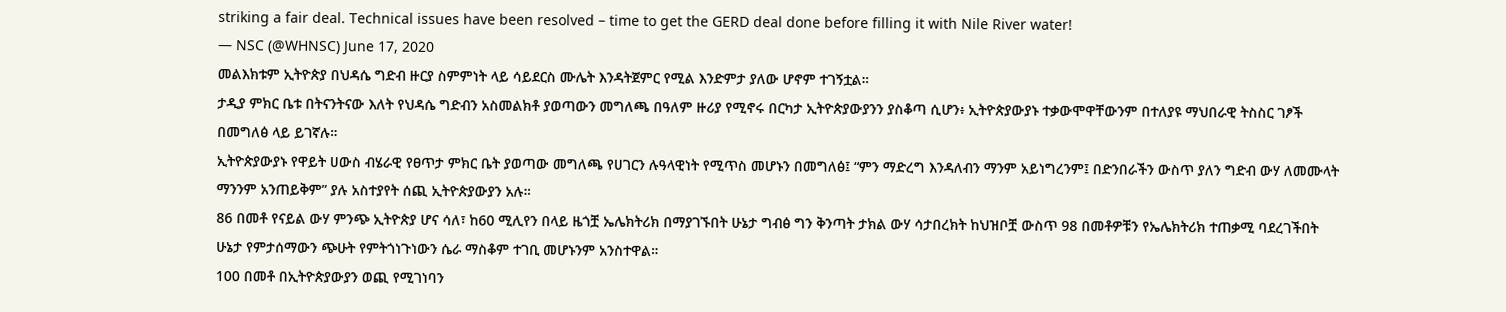striking a fair deal. Technical issues have been resolved – time to get the GERD deal done before filling it with Nile River water!
— NSC (@WHNSC) June 17, 2020
መልእክቱም ኢትዮጵያ በህዳሴ ግድብ ዙርያ ስምምነት ላይ ሳይደርስ ሙሌት እንዳትጀምር የሚል እንድምታ ያለው ሆኖም ተገኝቷል።
ታዲያ ምክር ቤቱ በትናንትናው እለት የህዳሴ ግድብን አስመልክቶ ያወጣውን መግለጫ በዓለም ዙሪያ የሚኖሩ በርካታ ኢትዮጵያውያንን ያስቆጣ ሲሆን፥ ኢትዮጵያውያኑ ተቃውሞዋቸውንም በተለያዩ ማህበራዊ ትስስር ገፆች በመግለፅ ላይ ይገኛሉ።
ኢትዮጵያውያኑ የዋይት ሀውስ ብሄራዊ የፀጥታ ምክር ቤት ያወጣው መግለጫ የሀገርን ሉዓላዊነት የሚጥስ መሆኑን በመግለፅ፤ “ምን ማድረግ እንዳለብን ማንም አይነግረንም፤ በድንበራችን ውስጥ ያለን ግድብ ውሃ ለመሙላት ማንንም አንጠይቅም” ያሉ አስተያየት ሰጪ ኢትዮጵያውያን አሉ።
86 በመቶ የናይል ውሃ ምንጭ ኢትዮጵያ ሆና ሳለ፣ ከ60 ሚሊየን በላይ ዜጎቿ ኤሌክትሪክ በማያገኙበት ሁኔታ ግብፅ ግን ቅንጣት ታክል ውሃ ሳታበረክት ከህዝቦቿ ውስጥ 98 በመቶዎቹን የኤሌክትሪክ ተጠቃሚ ባደረገችበት ሁኔታ የምታሰማውን ጭሁት የምትጎነጉነውን ሴራ ማስቆም ተገቢ መሆኑንም አንስተዋል።
100 በመቶ በኢትዮጵያውያን ወጪ የሚገነባን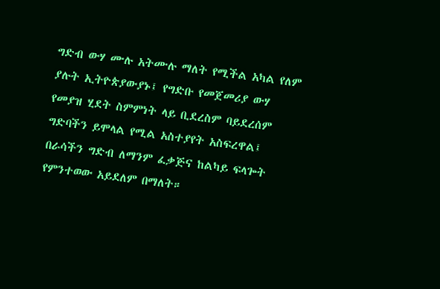ግድብ ውሃ ሙሉ አትሙሉ ማለት የሚችል አካል የለም ያሉት ኢትዮጵያውያኑ፤ የግድቡ የመጀመሪያ ውሃ የመያዝ ሂደት ስምምነት ላይ ቢደረስም ባይደረሰም ግድባችን ይሞላል የሚል አስተያየት አስፍረዋል፤ በራሳችን ግድብ ለማንም ፈቃጅና ከልካይ ፍላጐት የምንተወው አይደለም በማለት።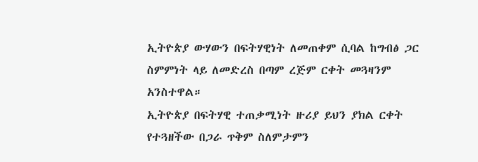ኢትዮጵያ ውሃውን በፍትሃዊነት ለመጠቀም ሲባል ከግብፅ ጋር ስምምነት ላይ ለመድረስ በጣም ረጅም ርቀት መጓዛንም አንስተዋል።
ኢትዮጵያ በፍትሃዊ ተጠቃሚነት ዙሪያ ይህን ያክል ርቀት የተጓዘችው በጋራ ጥቅም ስለምታምን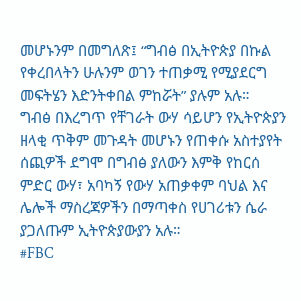መሆኑንም በመግለጽ፤ “ግብፅ በኢትዮጵያ በኩል የቀረበላትን ሁሉንም ወገን ተጠቃሚ የሚያደርግ መፍትሄን እድንትቀበል ምከሯት” ያሉም አሉ።
ግብፅ በእረግጥ የቸገራት ውሃ ሳይሆን የኢትዮጵያን ዘላቂ ጥቅም መጉዳት መሆኑን የጠቀሱ አስተያየት ሰጪዎች ደግሞ በግብፅ ያለውን እምቅ የከርሰ ምድር ውሃ፣ አባካኝ የውሃ አጠቃቀም ባህል እና ሌሎች ማስረጃዎችን በማጣቀስ የሀገሪቱን ሴራ ያጋለጡም ኢትዮጵያውያን አሉ።
#FBC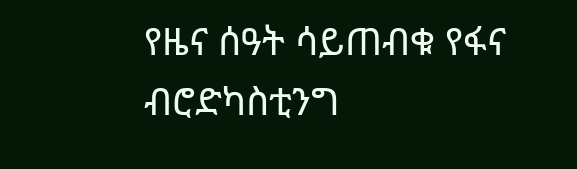የዜና ሰዓት ሳይጠብቁ የፋና ብሮድካስቲንግ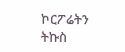ኮርፖሬትን ትኩስ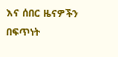እና ሰበር ዜናዎችን በፍጥነት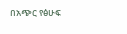በአጭር የፅሁፍ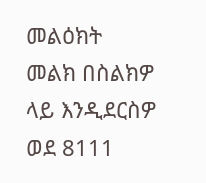መልዕክት መልክ በስልክዎ ላይ እንዲደርስዎ ወደ 8111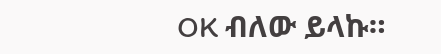OK ብለው ይላኩ።